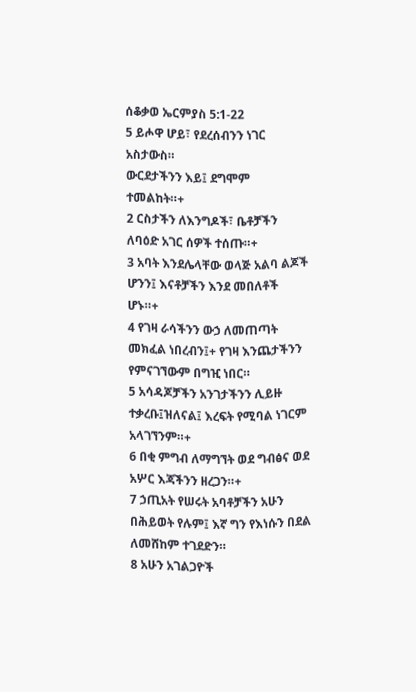ሰቆቃወ ኤርምያስ 5:1-22
5 ይሖዋ ሆይ፣ የደረሰብንን ነገር አስታውስ።
ውርደታችንን እይ፤ ደግሞም ተመልከት።+
2 ርስታችን ለእንግዶች፣ ቤቶቻችን ለባዕድ አገር ሰዎች ተሰጡ።+
3 አባት እንደሌላቸው ወላጅ አልባ ልጆች ሆንን፤ እናቶቻችን እንደ መበለቶች ሆኑ።+
4 የገዛ ራሳችንን ውኃ ለመጠጣት መክፈል ነበረብን፤+ የገዛ እንጨታችንን የምናገኘውም በግዢ ነበር።
5 አሳዳጆቻችን አንገታችንን ሊይዙ ተቃረቡ፤ዝለናል፤ እረፍት የሚባል ነገርም አላገኘንም።+
6 በቂ ምግብ ለማግኘት ወደ ግብፅና ወደ አሦር እጃችንን ዘረጋን።+
7 ኃጢአት የሠሩት አባቶቻችን አሁን በሕይወት የሉም፤ እኛ ግን የእነሱን በደል ለመሸከም ተገደድን።
8 አሁን አገልጋዮች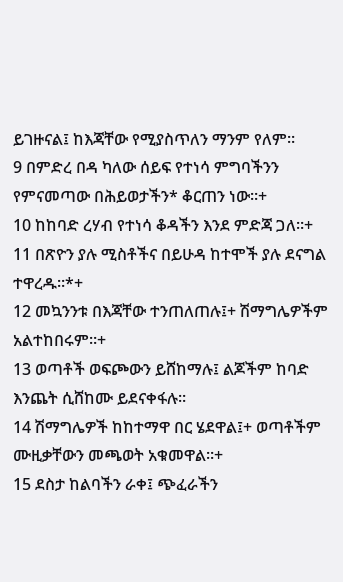ይገዙናል፤ ከእጃቸው የሚያስጥለን ማንም የለም።
9 በምድረ በዳ ካለው ሰይፍ የተነሳ ምግባችንን የምናመጣው በሕይወታችን* ቆርጠን ነው።+
10 ከከባድ ረሃብ የተነሳ ቆዳችን እንደ ምድጃ ጋለ።+
11 በጽዮን ያሉ ሚስቶችና በይሁዳ ከተሞች ያሉ ደናግል ተዋረዱ።*+
12 መኳንንቱ በእጃቸው ተንጠለጠሉ፤+ ሽማግሌዎችም አልተከበሩም።+
13 ወጣቶች ወፍጮውን ይሸከማሉ፤ ልጆችም ከባድ እንጨት ሲሸከሙ ይደናቀፋሉ።
14 ሽማግሌዎች ከከተማዋ በር ሄደዋል፤+ ወጣቶችም ሙዚቃቸውን መጫወት አቁመዋል።+
15 ደስታ ከልባችን ራቀ፤ ጭፈራችን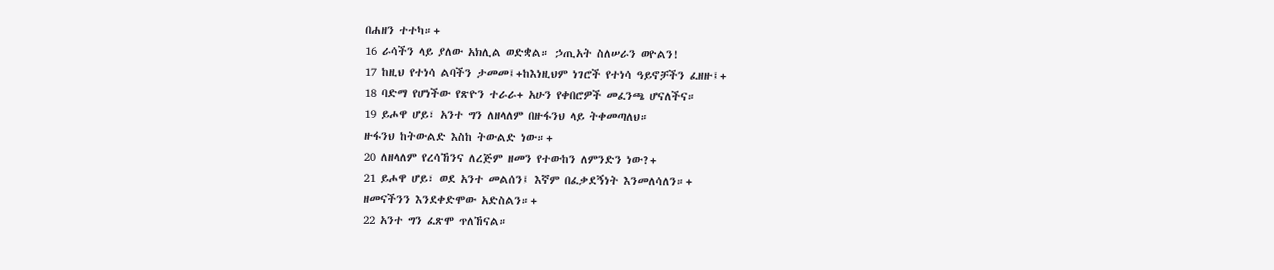በሐዘን ተተካ።+
16 ራሳችን ላይ ያለው አክሊል ወድቋል። ኃጢአት ስለሠራን ወዮልን!
17 ከዚህ የተነሳ ልባችን ታመመ፤+ከእነዚህም ነገሮች የተነሳ ዓይኖቻችን ፈዘዙ፤+
18 ባድማ የሆነችው የጽዮን ተራራ+ አሁን የቀበሮዎች መፈንጫ ሆናለችና።
19 ይሖዋ ሆይ፣ አንተ ግን ለዘላለም በዙፋንህ ላይ ትቀመጣለህ።
ዙፋንህ ከትውልድ እስከ ትውልድ ነው።+
20 ለዘላለም የረሳኸንና ለረጅም ዘመን የተውከን ለምንድን ነው?+
21 ይሖዋ ሆይ፣ ወደ አንተ መልሰን፤ እኛም በፈቃደኝነት እንመለሳለን።+
ዘመናችንን እንደቀድሞው አድስልን።+
22 አንተ ግን ፈጽሞ ጥለኸናል።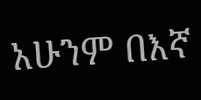አሁንም በእኛ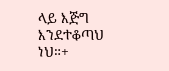ላይ እጅግ እንደተቆጣህ ነህ።+